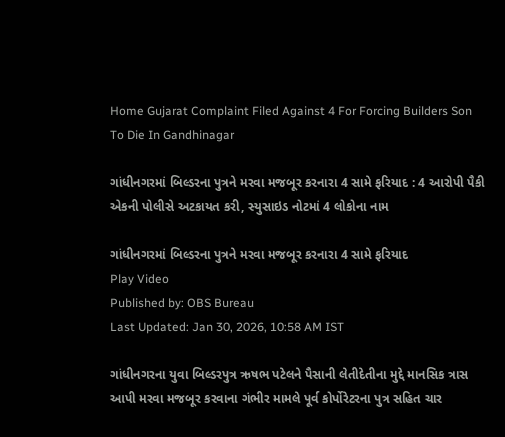Home Gujarat Complaint Filed Against 4 For Forcing Builders Son To Die In Gandhinagar

ગાંધીનગરમાં બિલ્ડરના પુત્રને મરવા મજબૂર કરનારા 4 સામે ફરિયાદ : 4 આરોપી પૈકી એકની પોલીસે અટકાયત કરી, સ્યુસાઇડ નોટમાં 4 લોકોના નામ

ગાંધીનગરમાં બિલ્ડરના પુત્રને મરવા મજબૂર કરનારા 4 સામે ફરિયાદ
Play Video
Published by: OBS Bureau
Last Updated: Jan 30, 2026, 10:58 AM IST

ગાંધીનગરના યુવા બિલ્ડરપુત્ર ઋષભ પટેલને પૈસાની લેતીદેતીના મુદ્દે માનસિક ત્રાસ આપી મરવા મજબૂર કરવાના ગંભીર મામલે પૂર્વ કોર્પોરેટરના પુત્ર સહિત ચાર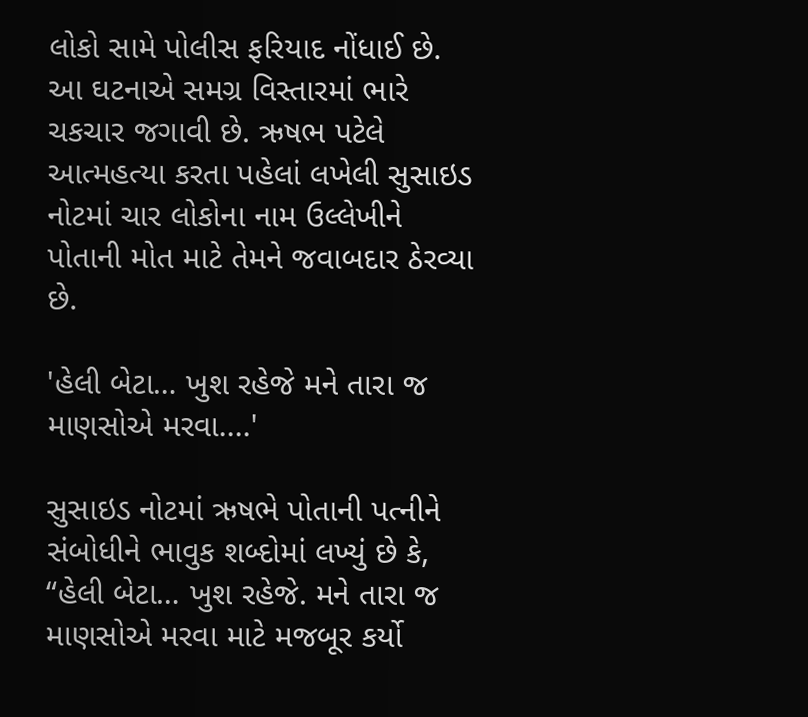લોકો સામે પોલીસ ફરિયાદ નોંધાઈ છે. આ ઘટનાએ સમગ્ર વિસ્તારમાં ભારે ચકચાર જગાવી છે. ઋષભ પટેલે આત્મહત્યા કરતા પહેલાં લખેલી સુસાઇડ નોટમાં ચાર લોકોના નામ ઉલ્લેખીને પોતાની મોત માટે તેમને જવાબદાર ઠેરવ્યા છે.

'હેલી બેટા… ખુશ રહેજે મને તારા જ માણસોએ મરવા....'

સુસાઇડ નોટમાં ઋષભે પોતાની પત્નીને સંબોધીને ભાવુક શબ્દોમાં લખ્યું છે કે, “હેલી બેટા… ખુશ રહેજે. મને તારા જ માણસોએ મરવા માટે મજબૂર કર્યો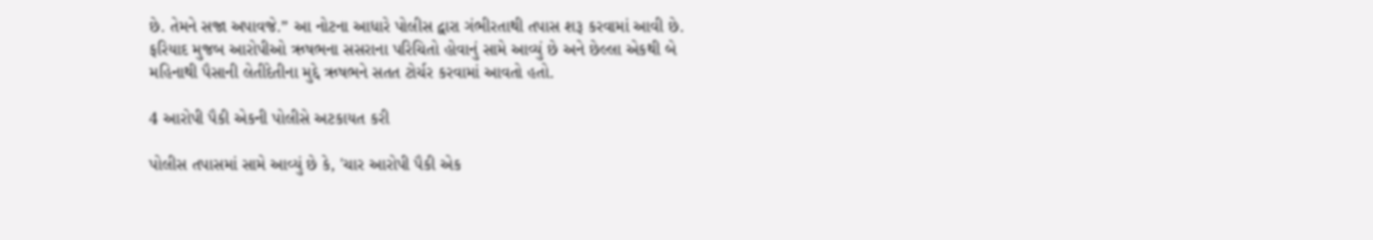છે. તેમને સજા અપાવજે.” આ નોટના આધારે પોલીસ દ્વારા ગંભીરતાથી તપાસ શરૂ કરવામાં આવી છે. ફરિયાદ મુજબ આરોપીઓ ઋષભના સસરાના પરિચિતો હોવાનું સામે આવ્યું છે અને છેલ્લા એકથી બે મહિનાથી પૈસાની લેતીદેતીના મુદ્દે ઋષભને સતત ટોર્ચર કરવામાં આવતો હતો.

4 આરોપી પૈકી એકની પોલીસે અટકાયત કરી

પોલીસ તપાસમાં સામે આવ્યું છે કે, 'ચાર આરોપી પૈકી એક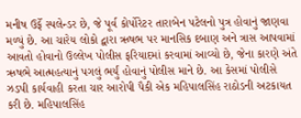મનીષ ઉર્ફે સ્પલેન્ડર છે, જે પૂર્વ કોર્પોરેટર તારાબેન પટેલનો પુત્ર હોવાનું જાણવા મળ્યું છે. આ ચારેય લોકો દ્વારા ઋષભ પર માનસિક દબાણ અને ત્રાસ આપવામાં આવતો હોવાનો ઉલ્લેખ પોલીસ ફરિયાદમાં કરવામાં આવ્યો છે, જેના કારણે અંતે ઋષભે આત્મહત્યાનું પગલું ભર્યું હોવાનું પોલીસ માને છે. આ કેસમાં પોલીસે ઝડપી કાર્યવાહી કરતા ચાર આરોપી પૈકી એક મહિપાલસિંહ રાઠોડની અટકાયત કરી છે. મહિપાલસિંહ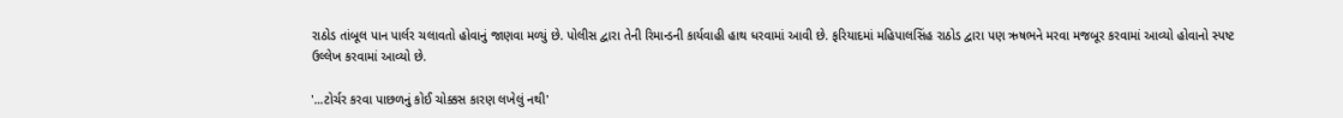રાઠોડ તાંબૂલ પાન પાર્લર ચલાવતો હોવાનું જાણવા મળ્યું છે. પોલીસ દ્વારા તેની રિમાન્ડની કાર્યવાહી હાથ ધરવામાં આવી છે. ફરિયાદમાં મહિપાલસિંહ રાઠોડ દ્વારા પણ ઋષભને મરવા મજબૂર કરવામાં આવ્યો હોવાનો સ્પષ્ટ ઉલ્લેખ કરવામાં આવ્યો છે.

'...ટોર્ચર કરવા પાછળનું કોઈ ચોક્કસ કારણ લખેલું નથી'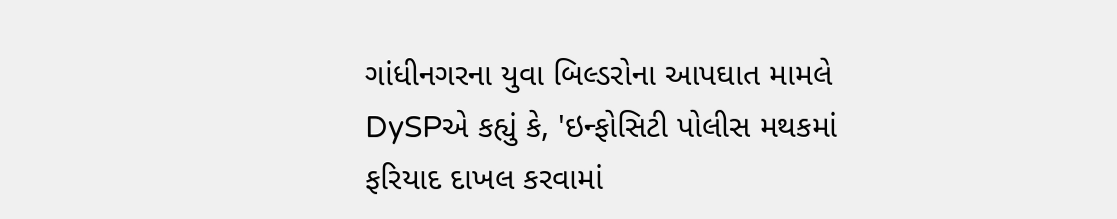ગાંધીનગરના યુવા બિલ્ડરોના આપઘાત મામલે DySPએ કહ્યું કે, 'ઇન્ફોસિટી પોલીસ મથકમાં ફરિયાદ દાખલ કરવામાં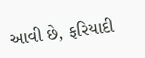આવી છે, ફરિયાદી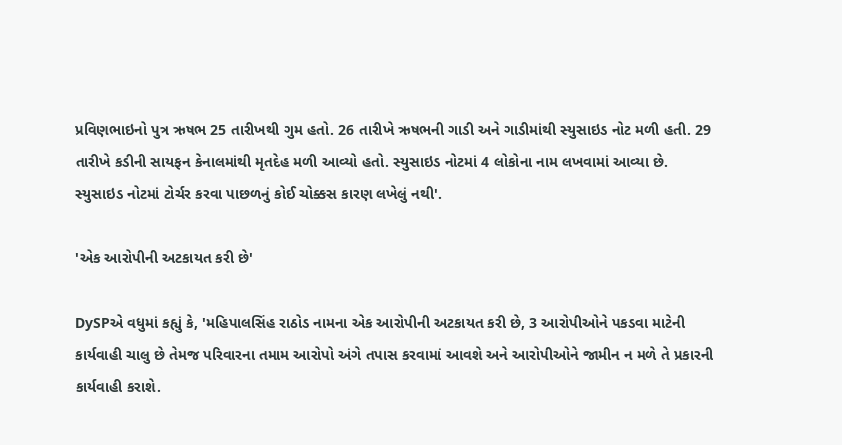પ્રવિણભાઇનો પુત્ર ઋષભ 25 તારીખથી ગુમ હતો. 26 તારીખે ઋષભની ગાડી અને ગાડીમાંથી સ્યુસાઇડ નોટ મળી હતી. 29 તારીખે કડીની સાયફન કેનાલમાંથી મૃતદેહ મળી આવ્યો હતો. સ્યુસાઇડ નોટમાં 4 લોકોના નામ લખવામાં આવ્યા છે. સ્યુસાઇડ નોટમાં ટોર્ચર કરવા પાછળનું કોઈ ચોક્કસ કારણ લખેલું નથી'.

'એક આરોપીની અટકાયત કરી છે'

DySPએ વધુમાં કહ્યું કે, 'મહિપાલસિંહ રાઠોડ નામના એક આરોપીની અટકાયત કરી છે, 3 આરોપીઓને પકડવા માટેની કાર્યવાહી ચાલુ છે તેમજ પરિવારના તમામ આરોપો અંગે તપાસ કરવામાં આવશે અને આરોપીઓને જામીન ન મળે તે પ્રકારની કાર્યવાહી કરાશે.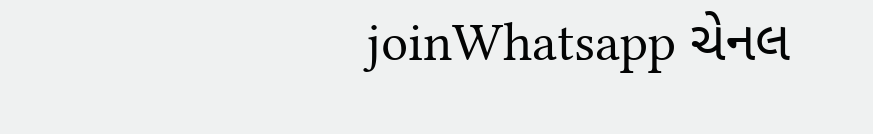joinWhatsapp ચેનલ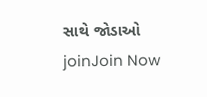સાથે જોડાઓ
joinJoin Now